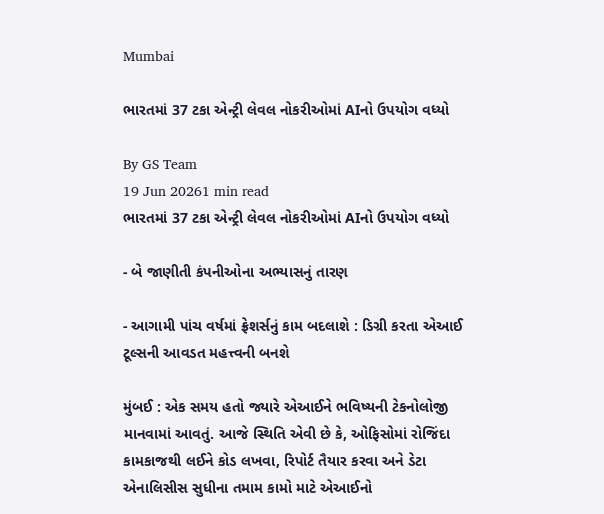Mumbai

ભારતમાં 37 ટકા એન્ટ્રી લેવલ નોકરીઓમાં AIનો ઉપયોગ વધ્યો

By GS Team
19 Jun 20261 min read
ભારતમાં 37 ટકા એન્ટ્રી લેવલ નોકરીઓમાં AIનો ઉપયોગ વધ્યો

- બે જાણીતી કંપનીઓના અભ્યાસનું તારણ

- આગામી પાંચ વર્ષમાં ફ્રેશર્સનું કામ બદલાશે : ડિગ્રી કરતા એઆઈ ટૂલ્સની આવડત મહત્ત્વની બનશે

મુંબઈ : એક સમય હતો જ્યારે એઆઈને ભવિષ્યની ટેકનોલોજી માનવામાં આવતું. આજે સ્થિતિ એવી છે કે, ઓફિસોમાં રોજિંદા કામકાજથી લઈને કોડ લખવા, રિપોર્ટ તૈયાર કરવા અને ડેટા એનાલિસીસ સુધીના તમામ કામો માટે એઆઈનો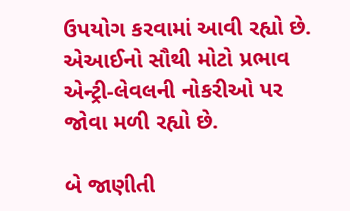ઉપયોગ કરવામાં આવી રહ્યો છે. એઆઈનો સૌથી મોટો પ્રભાવ એન્ટ્રી-લેવલની નોકરીઓ પર જોવા મળી રહ્યો છે.

બે જાણીતી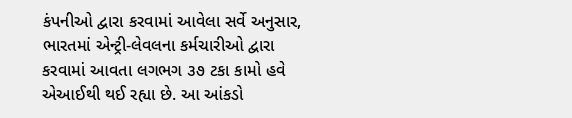કંપનીઓ દ્વારા કરવામાં આવેલા સર્વે અનુસાર, ભારતમાં એન્ટ્રી-લેવલના કર્મચારીઓ દ્વારા કરવામાં આવતા લગભગ ૩૭ ટકા કામો હવે એઆઈથી થઈ રહ્યા છે. આ આંકડો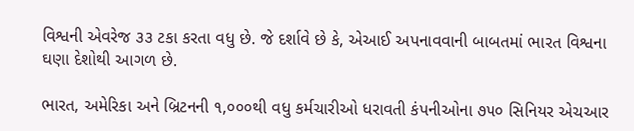વિશ્વની એવરેજ ૩૩ ટકા કરતા વધુ છે. જે દર્શાવે છે કે, એઆઈ અપનાવવાની બાબતમાં ભારત વિશ્વના ઘણા દેશોથી આગળ છે.

ભારત, અમેરિકા અને બ્રિટનની ૧,૦૦૦થી વધુ કર્મચારીઓ ધરાવતી કંપનીઓના ૭૫૦ સિનિયર એચઆર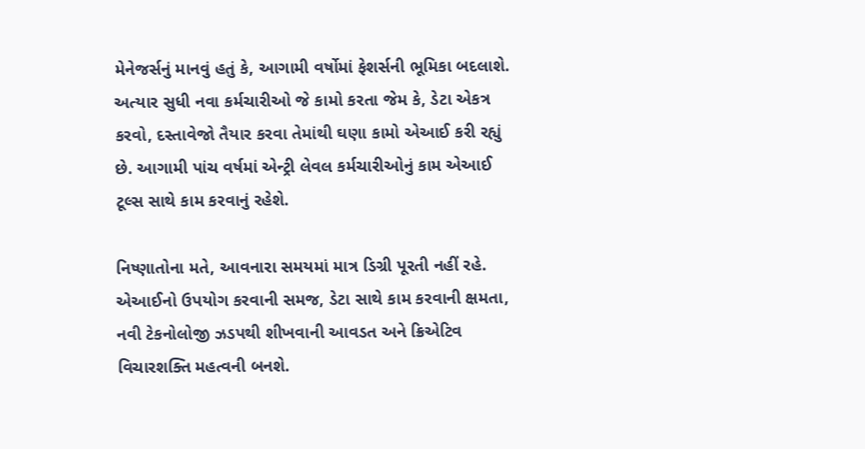મેનેજર્સનું માનવું હતું કે, આગામી વર્ષોમાં ફેશર્સની ભૂમિકા બદલાશે. અત્યાર સુધી નવા કર્મચારીઓ જે કામો કરતા જેમ કે, ડેટા એકત્ર કરવો, દસ્તાવેજો તૈયાર કરવા તેમાંથી ઘણા કામો એઆઈ કરી રહ્યું છે. આગામી પાંચ વર્ષમાં એન્ટ્રી લેવલ કર્મચારીઓનું કામ એઆઈ ટૂલ્સ સાથે કામ કરવાનું રહેશે.

નિષ્ણાતોના મતે, આવનારા સમયમાં માત્ર ડિગ્રી પૂરતી નહીં રહે. એઆઈનો ઉપયોગ કરવાની સમજ, ડેટા સાથે કામ કરવાની ક્ષમતા, નવી ટેકનોલોજી ઝડપથી શીખવાની આવડત અને ક્રિએટિવ વિચારશક્તિ મહત્વની બનશે.